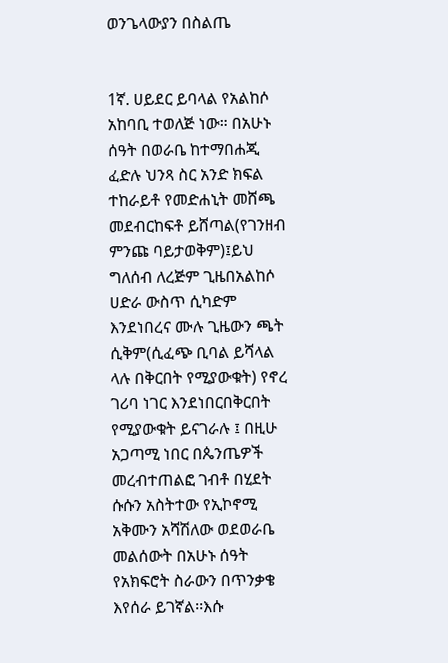ወንጌላውያን በስልጤ


1ኛ. ሀይደር ይባላል የአልከሶ አከባቢ ተወለጅ ነው። በአሁኑ ሰዓት በወራቤ ከተማበሐጂ ፈድሉ ህንጻ ስር አንድ ክፍል ተከራይቶ የመድሐኒት መሸጫ መደብርከፍቶ ይሸጣል(የገንዘብ ምንጩ ባይታወቅም)፤ይህ ግለሰብ ለረጅም ጊዜበአልከሶ ሀድራ ውስጥ ሲካድም እንደነበረና ሙሉ ጊዜውን ጫት ሲቅም(ሲፈጭ ቢባል ይሻላል ላሉ በቅርበት የሚያውቁት) የኖረ ገሪባ ነገር እንደነበርበቅርበት የሚያውቁት ይናገራሉ ፤ በዚሁ አጋጣሚ ነበር በጴንጤዎች መረብተጠልፎ ገብቶ በሂደት ሱሱን አስትተው የኢኮኖሚ አቅሙን አሻሽለው ወደወራቤ መልሰውት በአሁኑ ሰዓት የአክፍሮት ስራውን በጥንቃቄ እየሰራ ይገኛል፡፡እሱ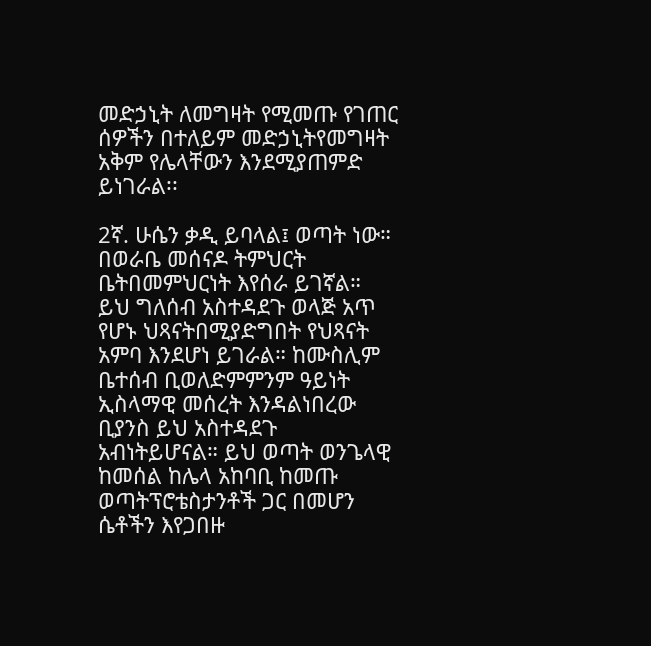መድኃኒት ለመግዛት የሚመጡ የገጠር ሰዎችን በተለይም መድኃኒትየመግዛት አቅም የሌላቸውን እንደሚያጠምድ ይነገራል፡፡

2ኛ. ሁሴን ቃዲ ይባላል፤ ወጣት ነው። በወራቤ መሰናዶ ትምህርት ቤትበመምህርነት እየሰራ ይገኛል። ይህ ግለሰብ አስተዳደጉ ወላጅ አጥ የሆኑ ህጻናትበሚያድግበት የህጻናት አምባ እንደሆነ ይገራል። ከሙስሊም ቤተሰብ ቢወለድምምንም ዓይነት ኢስላማዊ መሰረት እንዳልነበረው ቢያንስ ይህ አስተዳደጉ አብነትይሆናል። ይህ ወጣት ወንጌላዊ ከመሰል ከሌላ አከባቢ ከመጡ ወጣትፕሮቴስታንቶች ጋር በመሆን ሴቶችን እየጋበዙ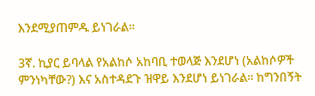እንደሚያጠምዱ ይነገራል፡፡

3ኛ. ኪያር ይባላል የአልከሶ አከባቢ ተወላጅ እንደሆነ (አልከሶዎች ምንነካቸው?) እና አስተዳደጉ ዝዋይ እንደሆነ ይነገራል። ከግንበኝት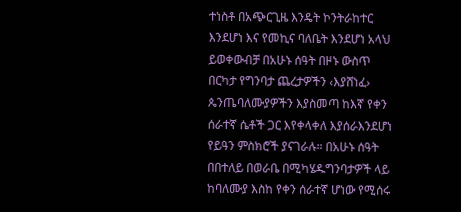ተነስቶ በአጭርጊዜ እንዴት ኮንትራከተር እንደሆነ እና የመኪና ባለቤት እንደሆነ አላህ ይወቀውብቻ በአሁኑ ሰዓት በዞኑ ውስጥ በርካታ የግንባታ ጨረታዎችን ‹እያሸነፈ› ጴንጤባለሙያዎችን እያስመጣ ከእኛ የቀን ሰራተኛ ሴቶች ጋር እየቀላቀለ እያሰራእንደሆነ የይዓን ምስክሮች ያናገራሉ። በአሁኑ ሰዓት በበተለይ በወራቤ በሚካሄዱግንባታዎች ላይ ከባለሙያ እስከ የቀን ሰራተኛ ሆነው የሚሰሩ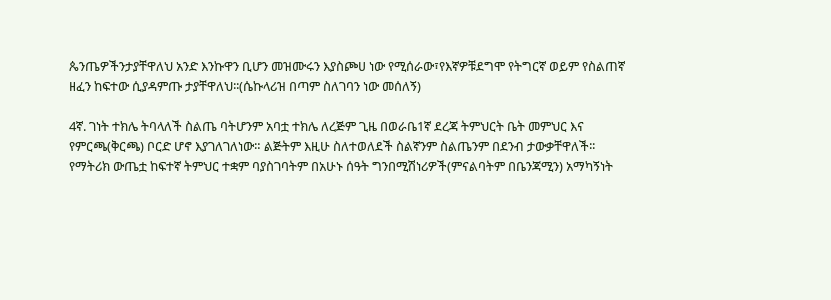ጴንጤዎችንታያቸዋለህ አንድ እንኩዋን ቢሆን መዝሙሩን እያስጮሀ ነው የሚሰራው፣የእኛዎቹደግሞ የትግርኛ ወይም የስልጠኛ ዘፈን ከፍተው ሲያዳምጡ ታያቸዋለህ፡፡(ሴኩላሪዝ በጣም ስለገባን ነው መሰለኝ)

4ኛ. ገነት ተክሌ ትባላለች ስልጤ ባትሆንም አባቷ ተክሌ ለረጅም ጊዜ በወራቤ1ኛ ደረጃ ትምህርት ቤት መምህር እና የምርጫ(ቅርጫ) ቦርድ ሆኖ እያገለገለነው። ልጅትም እዚሁ ስለተወለደች ስልኛንም ስልጤንም በደንብ ታውቃቸዋለች፡፡የማትሪክ ውጤቷ ከፍተኛ ትምህር ተቋም ባያስገባትም በአሁኑ ሰዓት ግንበሚሽነሪዎች(ምናልባትም በቤንጃሚን) አማካኝነት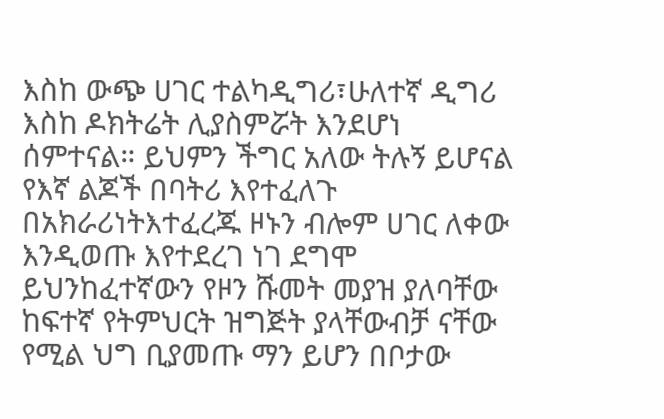እስከ ውጭ ሀገር ተልካዲግሪ፣ሁለተኛ ዲግሪ እስከ ዶክትሬት ሊያስምሯት እንደሆነ ሰምተናል። ይህምን ችግር አለው ትሉኝ ይሆናል የእኛ ልጆች በባትሪ እየተፈለጉ በአክራሪነትእተፈረጁ ዞኑን ብሎም ሀገር ለቀው እንዲወጡ እየተደረገ ነገ ደግሞ ይህንከፈተኛውን የዞን ሹመት መያዝ ያለባቸው ከፍተኛ የትምህርት ዝግጅት ያላቸውብቻ ናቸው የሚል ህግ ቢያመጡ ማን ይሆን በቦታው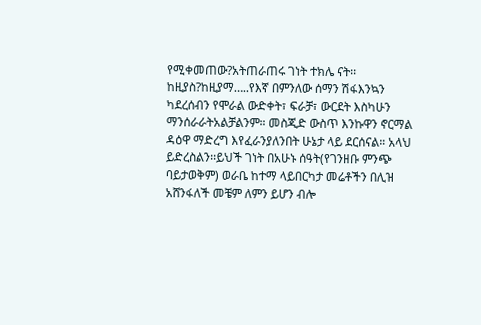የሚቀመጠው?አትጠራጠሩ ገነት ተክሌ ናት፡፡ ከዚያስ?ከዚያማ…..የእኛ በምንለው ሰማን ሽፋእንኳን ካደረሰብን የሞራል ውድቀት፣ ፍራቻ፣ ውርደት እስካሁን ማንሰራራትአልቻልንም። መስጂድ ውስጥ እንኩዋን ኖርማል ዳዕዋ ማድረግ እየፈራንያለንበት ሁኔታ ላይ ደርሰናል። አላህ ይድረስልን፡፡ይህች ገነት በአሁኑ ሰዓት(የገንዘቡ ምንጭ ባይታወቅም) ወራቤ ከተማ ላይበርካታ መሬቶችን በሊዝ አሸንፋለች መቼም ለምን ይሆን ብሎ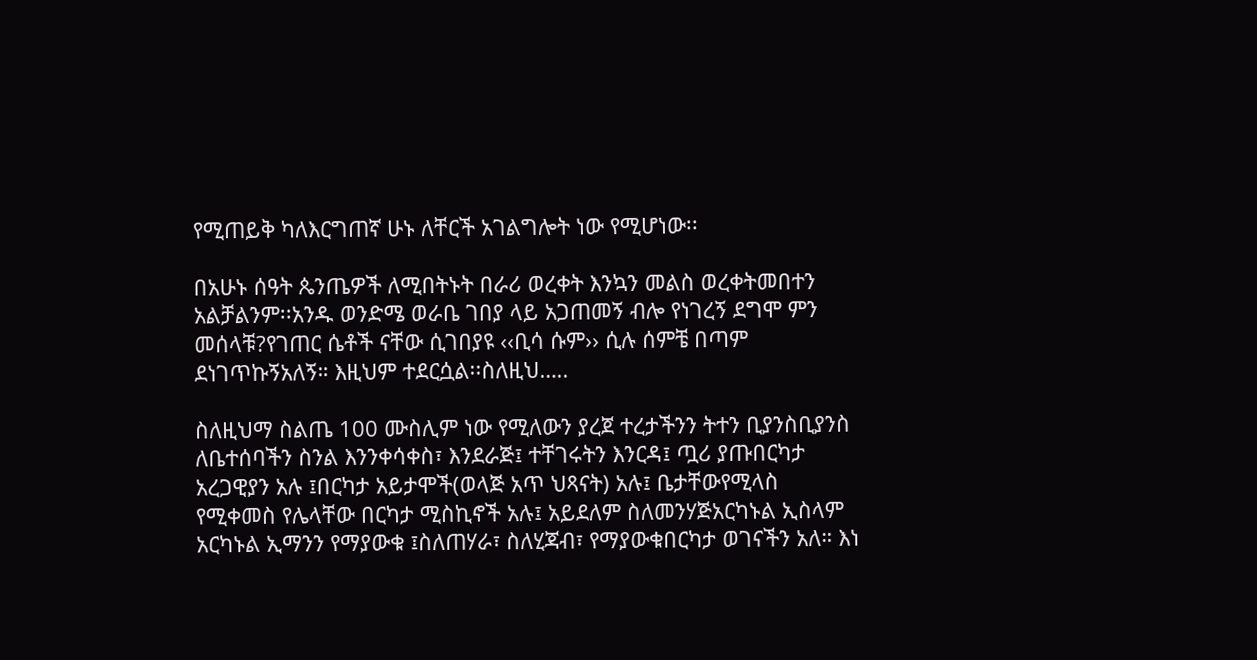የሚጠይቅ ካለእርግጠኛ ሁኑ ለቸርች አገልግሎት ነው የሚሆነው፡፡

በአሁኑ ሰዓት ጴንጤዎች ለሚበትኑት በራሪ ወረቀት እንኳን መልስ ወረቀትመበተን አልቻልንም፡፡አንዱ ወንድሜ ወራቤ ገበያ ላይ አጋጠመኝ ብሎ የነገረኝ ደግሞ ምን መሰላቹ?የገጠር ሴቶች ናቸው ሲገበያዩ ‹‹ቢሳ ሱም›› ሲሉ ሰምቼ በጣም ደነገጥኩኝአለኝ። እዚህም ተደርሷል፡፡ስለዚህ…..

ስለዚህማ ስልጤ 100 ሙስሊም ነው የሚለውን ያረጀ ተረታችንን ትተን ቢያንስቢያንስ ለቤተሰባችን ስንል እንንቀሳቀስ፣ እንደራጅ፤ ተቸገሩትን እንርዳ፤ ጧሪ ያጡበርካታ አረጋዊያን አሉ ፤በርካታ አይታሞች(ወላጅ አጥ ህጻናት) አሉ፤ ቤታቸውየሚላስ የሚቀመስ የሌላቸው በርካታ ሚስኪኖች አሉ፤ አይደለም ስለመንሃጅአርካኑል ኢስላም አርካኑል ኢማንን የማያውቁ ፤ስለጠሃራ፣ ስለሂጃብ፣ የማያውቁበርካታ ወገናችን አለ። እነ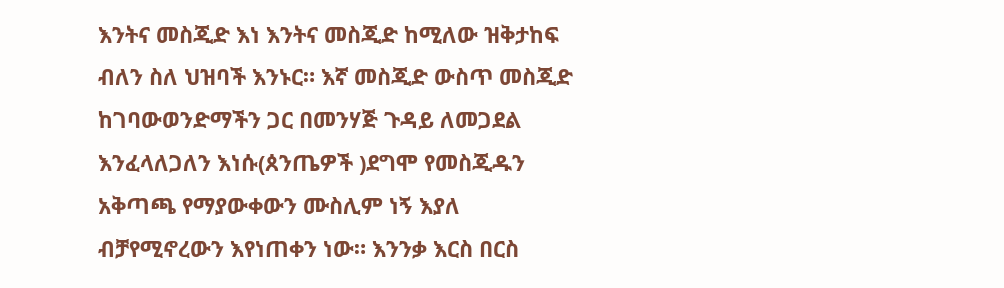እንትና መስጂድ እነ እንትና መስጂድ ከሚለው ዝቅታከፍ ብለን ስለ ህዝባች እንኑር። እኛ መስጂድ ውስጥ መስጂድ ከገባውወንድማችን ጋር በመንሃጅ ጉዳይ ለመጋደል እንፈላለጋለን እነሱ(ጰንጤዎች )ደግሞ የመስጂዱን አቅጣጫ የማያውቀውን ሙስሊም ነኝ እያለ ብቻየሚኖረውን እየነጠቀን ነው። እንንቃ እርስ በርስ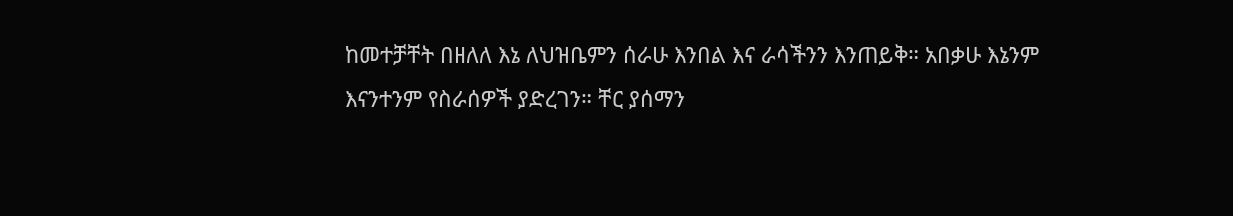ከመተቻቸት በዘለለ እኔ ለህዝቤምን ሰራሁ እንበል እና ራሳችንን እንጠይቅ። አበቃሁ እኔንም እናንተንም የስራሰዎች ያድረገን። ቸር ያሰማን